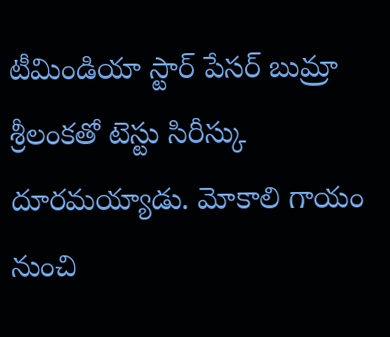టీమిండియా స్టార్ పేసర్ బుమ్రా శ్రీలంకతో టెస్టు సిరీస్కు దూరమయ్యాడు. మోకాలి గాయం నుంచి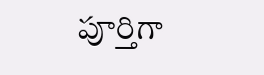పూర్తిగా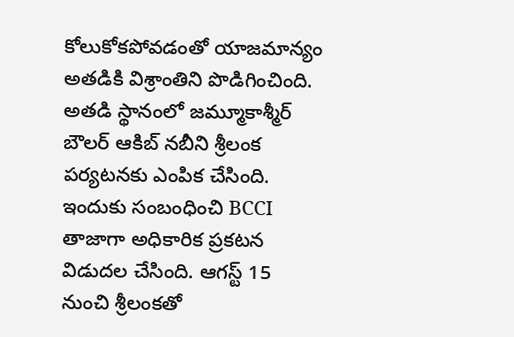కోలుకోకపోవడంతో యాజమాన్యం అతడికి విశ్రాంతిని పొడిగించింది. అతడి స్థానంలో జమ్మూకాశ్మీర్ బౌలర్ ఆకిబ్ నబీని శ్రీలంక పర్యటనకు ఎంపిక చేసింది. ఇందుకు సంబంధించి BCCI తాజాగా అధికారిక ప్రకటన విడుదల చేసింది. ఆగస్ట్ 15 నుంచి శ్రీలంకతో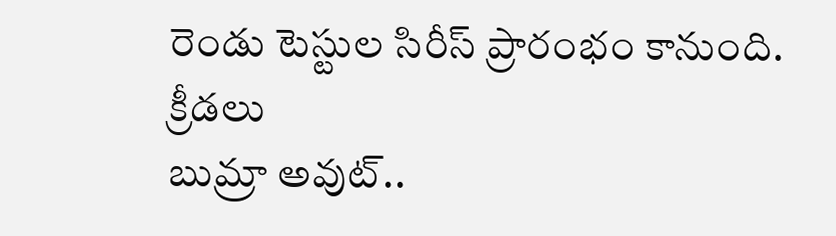రెండు టెస్టుల సిరీస్ ప్రారంభం కానుంది.
క్రీడలు
బుమ్రా అవుట్..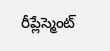రీప్లేస్మెంట్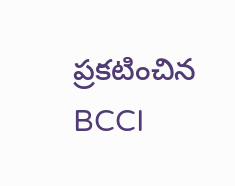ప్రకటించిన BCCI